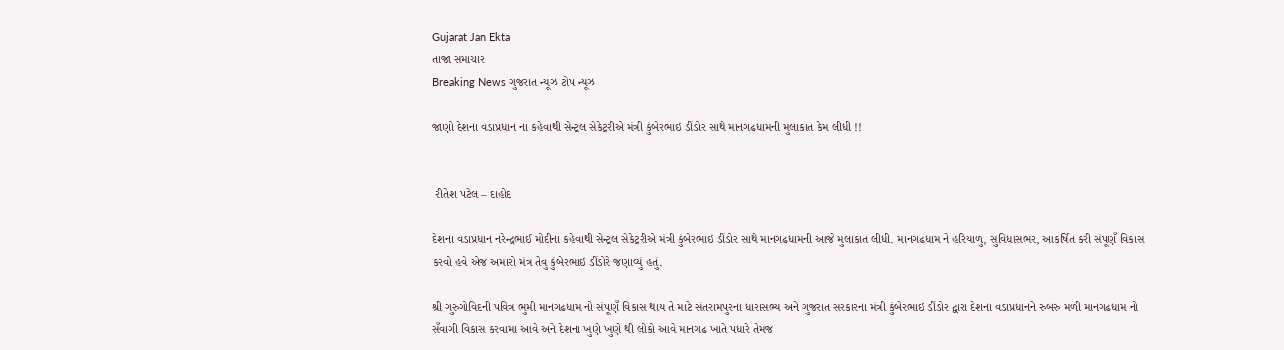Gujarat Jan Ekta
તાજા સમાચાર
Breaking News ગુજરાત ન્યૂઝ ટોપ ન્યૂઝ

જાણો દેશના વડાપ્રધાન ના કહેવાથી સેન્ટ્રલ સેકેટ્રરીએ મંત્રી કુંબેરભાઇ ડીંડોર સાથે માનગઢધામની મુલાકાત કેમ લીધી !!


 રીતેશ પટેલ – દાહોદ

દેશના વડાપ્રધાન નરેન્દ્રભાઈ મોદીના કહેવાથી સેન્ટ્રલ સેકેટ્રરીએ મંત્રી કુંબેરભાઇ ડીંડોર સાથે માનગઢધામની આજે મુલાકાત લીધી. માનગઢધામ ને હરિયાળુ, સુવિધાસભર, આકર્ષિત કરી સંપૂણઁ વિકાસ કરવો હવે એજ અમારો મંત્ર તેવુ કુંબેરભાઇ ડીંડોરે જણાવ્યું હતું.

શ્રી ગુરુગોવિદની પવિત્ર ભુમી માનગઢધામ નો સંપૂણઁ વિકાસ થાય તે માટે સંતરામપુરના ધારાસભ્ય અને ગુજરાત સરકારના મંત્રી કુંબેરભાઇ ડીંડોર દ્વારા દેશના વડાપ્રધાનને રુબરુ મળી માનગઢધામ નો સઁવાગી વિકાસ કરવામા આવે અને દેશના ખુણે ખુણે થી લોકો આવે માનગઢ ખાતે પધારે તેમજ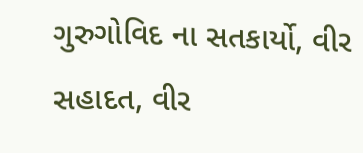ગુરુગોવિદ ના સતકાર્યો, વીર સહાદત, વીર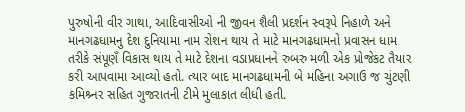પુરુષોની વીર ગાથા, આદિવાસીઓ ની જીવન શૈલી પ્રદર્શન સ્વરૂપે નિહાળે અને માનગઢધામનુ દેશ દુનિયામા નામ રોશન થાય તે માટે માનગઢધામનો પ્રવાસન ધામ તરીકે સંપૂણઁ વિકાસ થાય તે માટે દેશના વડાપ્રધાનને રુબરુ મળી એક પ્રોજેકટ તૈયાર કરી આપવામા આવ્યો હતો. ત્યાર બાદ માનગઢધામની બે મહિના અગાઉ જ ચુંટણી કમિશ્ર્નર સહિત ગુજરાતની ટીમે મુલાકાત લીધી હતી.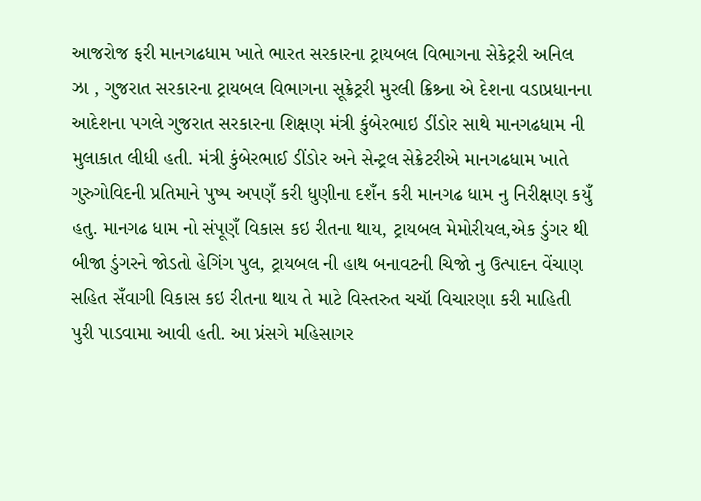આજરોજ ફરી માનગઢધામ ખાતે ભારત સરકારના ટ્રાયબલ વિભાગના સેકેટ્રરી અનિલ ઝા , ગુજરાત સરકારના ટ્રાયબલ વિભાગના સૂક્રેટ્રરી મુરલી ક્રિશ્ર્ના એ દેશના વડાપ્રધાનના આદેશના પગલે ગુજરાત સરકારના શિક્ષણ મંત્રી કુંબેરભાઇ ડીંડોર સાથે માનગઢધામ ની મુલાકાત લીધી હતી. મંત્રી કુંબેરભાઈ ડીંડોર અને સેન્ટ્રલ સેક્રેટરીએ માનગઢધામ ખાતે ગુરુગોવિદની પ્રતિમાને પુષ્પ અપણઁ કરી ધુણીના દશઁન કરી માનગઢ ધામ નુ નિરીક્ષણ કયુઁ હતુ. માનગઢ ધામ નો સંપૂણઁ વિકાસ કઇ રીતના થાય, ટ્રાયબલ મેમોરીયલ,એક ડુંગર થી બીજા ડુંગરને જોડતો હેગિંગ પુલ, ટ્રાયબલ ની હાથ બનાવટની ચિજો નુ ઉત્પાદન વેંચાણ સહિત સઁવાગી વિકાસ કઇ રીતના થાય તે માટે વિસ્તરુત ચચૉ વિચારણા કરી માહિતી પુરી પાડવામા આવી હતી. આ પ્રંસગે મહિસાગર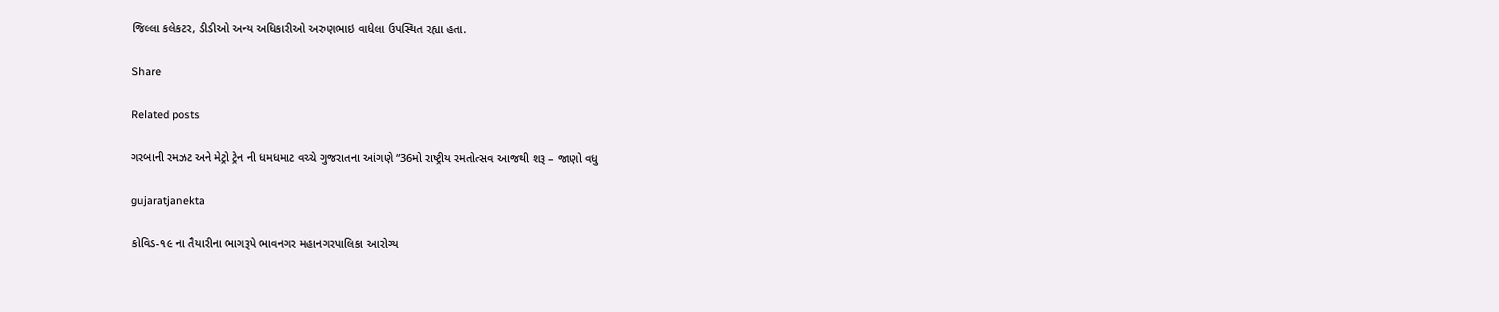જિલ્લા કલેકટર, ડીડીઓ અન્ય અધિકારીઓ અરુણભાઇ વાધેલા ઉપસ્થિત રહ્યા હતા.

Share

Related posts

ગરબાની રમઝટ અને મેટ્રો ટ્રેન ની ધમધમાટ વચ્ચે ગુજરાતના આંગણે “36મો રાષ્ટ્રીય રમતોત્સવ આજથી શરૂ – જાણો વધુ

gujaratjanekta

કોવિડ-૧૯ ના તૈયારીના ભાગરૂપે ભાવનગર મહાનગરપાલિકા આરોગ્ય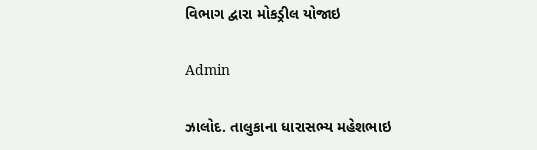વિભાગ દ્વારા મોકડ્રીલ યોજાઇ

Admin

ઝાલોદ. તાલુકાના ધારાસભ્ય મહેશભાઇ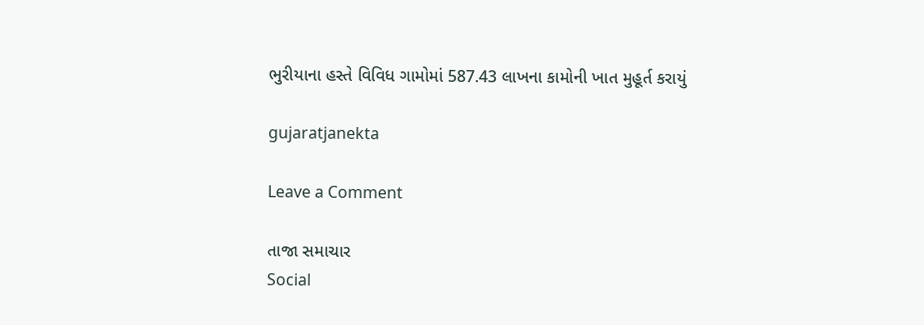ભુરીયાના હસ્તે વિવિધ ગામોમાં 587.43 લાખના કામોની ખાત મુહૂર્ત કરાયું

gujaratjanekta

Leave a Comment

તાજા સમાચાર
Social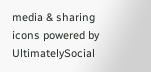media & sharing icons powered by UltimatelySocial